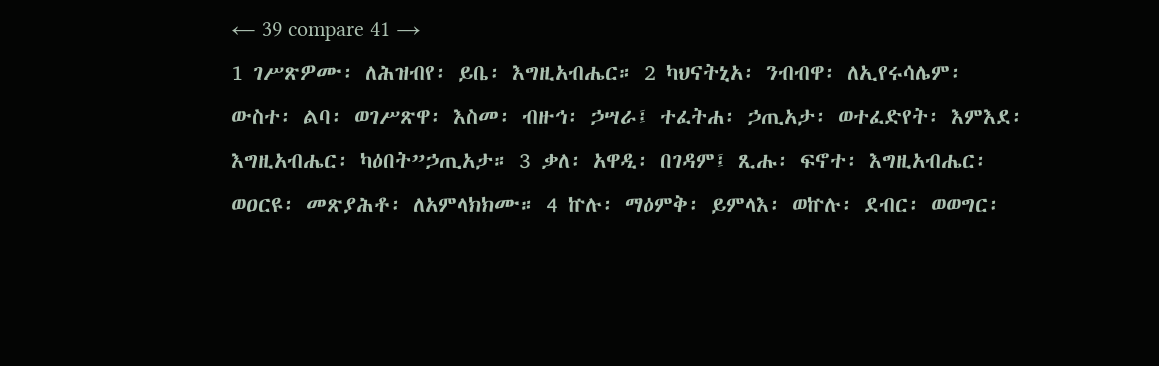← 39 compare 41 →
1 ገሥጽዎሙ፡ ለሕዝብየ፡ ይቤ፡ እግዚአብሔር። 2 ካህናትኒአ፡ ንብብዋ፡ ለኢየሩሳሌም፡ ውስተ፡ ልባ፡ ወገሥጽዋ፡ እስመ፡ ብዙኅ፡ ኃሣራ፤ ተፈትሐ፡ ኃጢአታ፡ ወተፈድየት፡ እምእደ፡ እግዚአብሔር፡ ካዕበት”ኃጢአታ። 3 ቃለ፡ አዋዲ፡ በገዳም፤ ጺሑ፡ ፍኖተ፡ እግዚአብሔር፡ ወዐርዩ፡ መጽያሕቶ፡ ለአምላክክሙ። 4 ኵሉ፡ ማዕምቅ፡ ይምላእ፡ ወኵሉ፡ ደብር፡ ወወግር፡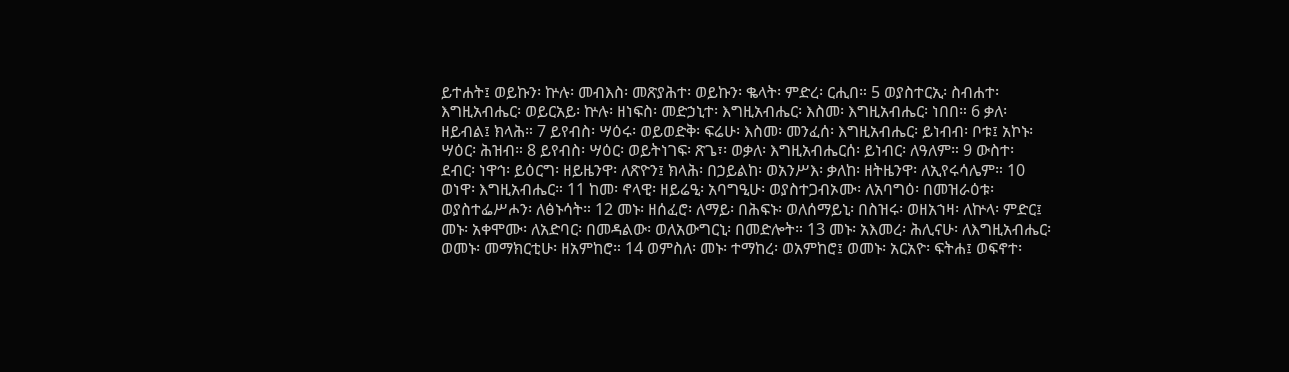ይተሐት፤ ወይኩን፡ ኵሉ፡ መብእስ፡ መጽያሕተ፡ ወይኩን፡ ቈላት፡ ምድረ፡ ርሒበ። 5 ወያስተርኢ፡ ስብሐተ፡ እግዚአብሔር፡ ወይርአይ፡ ኵሉ፡ ዘነፍስ፡ መድኃኒተ፡ እግዚአብሔር፡ እስመ፡ እግዚአብሔር፡ ነበበ። 6 ቃለ፡ ዘይብል፤ ክላሕ። 7 ይየብስ፡ ሣዕሩ፡ ወይወድቅ፡ ፍሬሁ፡ እስመ፡ መንፈሰ፡ እግዚአብሔር፡ ይነብብ፡ ቦቱ፤ አኮኑ፡ ሣዕር፡ ሕዝብ። 8 ይየብስ፡ ሣዕር፡ ወይትነገፍ፡ ጽጌ፣፡ ወቃለ፡ እግዚአብሔርሰ፡ ይነብር፡ ለዓለም። 9 ውስተ፡ ደብር፡ ነዋኅ፡ ይዕርግ፡ ዘይዜንዋ፡ ለጽዮን፤ ክላሕ፡ በኃይልከ፡ ወአንሥእ፡ ቃለከ፡ ዘትዜንዋ፡ ለኢየሩሳሌም። 10 ወነዋ፡ እግዚአብሔር። 11 ከመ፡ ኖላዊ፡ ዘይሬዒ፡ አባግዒሁ፡ ወያስተጋብኦሙ፡ ለአባግዕ፡ በመዝራዕቱ፡ ወያስተፌሥሖን፡ ለፅኑሳት። 12 መኑ፡ ዘሰፈሮ፡ ለማይ፡ በሕፍኑ፡ ወለሰማይኒ፡ በስዝሩ፡ ወዘአኀዛ፡ ለኵላ፡ ምድር፤ መኑ፡ አቀሞሙ፡ ለአድባር፡ በመዳልው፡ ወለአውግርኒ፡ በመድሎት። 13 መኑ፡ አእመረ፡ ሕሊናሁ፡ ለእግዚአብሔር፡ ወመኑ፡ መማክርቲሁ፡ ዘአምከሮ። 14 ወምስለ፡ መኑ፡ ተማከረ፡ ወአምከሮ፤ ወመኑ፡ አርአዮ፡ ፍትሐ፤ ወፍኖተ፡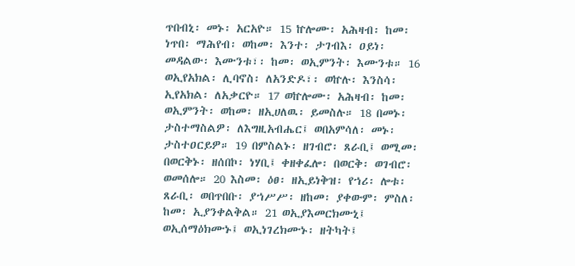ጥበብኒ፡ መኑ፡ አርአዮ። 15 ኵሎሙ፡ አሕዛብ፡ ከመ፡ ነጥበ፡ ማሕየብ፡ ወከመ፡ እንተ፡ ታገብእ፡ ዐይነ፡ መዳልው፡ እሙንቱ፣፡ ከመ፡ ወኢምንት፡ እሙንቱ። 16 ወኢየአክል፡ ሊባኖስ፡ ለአንድዶ፣፡ ወኵሉ፡ እንስሳ፡ ኢየአክል፡ ለአቃርዮ። 17 ወኵሎሙ፡ አሕዛብ፡ ከመ፡ ወኢምንት፡ ወከመ፡ ዘኢሀለዉ፡ ይመስሉ። 18 በመኑ፡ ታስተማስልዎ፡ ለእግዚአብሔር፤ ወበአምሳለ፡ መኑ፡ ታስተዐርይዎ። 19 በምስልኑ፡ ዘገብሮ፡ ጸራቢ፤ ወሚመ፡ በወርቅኑ፡ ዘሰበኮ፡ ነሃቢ፤ ቀዘቀፈሎ፡ በወርቅ፡ ወገብሮ፡ ወመሰሎ። 20 እስመ፡ ዕፀ፡ ዘኢይነቅዝ፡ የኀሪ፡ ሎቱ፡ ጸራቢ፡ ወበጥበቡ፡ ያኀሥሥ፡ ዘከመ፡ ያቀውም፡ ምስለ፡ ከመ፡ ኢያንቀልቅል። 21 ወኢያእመርክሙኒ፤ ወኢሰማዕክሙኑ፤ ወኢነገረክሙኑ፡ ዘትካት፤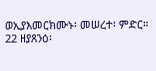ወኢያእመርክሙኑ፡ መሠረተ፡ ምድር። 22 ዘያጸንዕ፡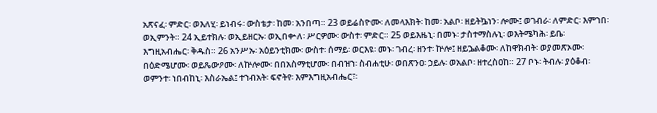አጽናፈ፡ ምድር፡ ወእለሂ፡ ይነብሩ፡ ውስቴታ፡ ከመ፡ አንበጣ። 23 ወይሬስዮሙ፡ ለመላእክት፡ ከመ፡ አልቦ፡ ዘይትኴነን፡ ሎሙ፤ ወገብራ፡ ለምድር፡ እምኀበ፡ ወኢምንት። 24 ኢይተክሉ፡ ወኢይዘርኡ፡ ወኢበቍለ፡ ሥርዎሙ፡ ውስተ፡ ምድር። 25 ወይእዜኒ፡ በመኑ፡ ታስተማስሉኒ፡ ወእትሜካሕ፡ ይቤ፡ እግዚአብሔር፡ ቅዱስ። 26 አንሥኡ፡ አዕይንቲክሙ፡ ውስተ፡ ሰማይ፡ ወርእዩ፡ መኑ፡ ገብረ፡ ዘንተ፡ ኵሎ፤ ዘይኌልቆሙ፡ ለከዋክብት፡ ወያመጽኦሙ፡ በዕድሜሆሙ፡ ወይጼውዖሙ፡ ለኵሎሙ፡ በበአስማቲሆሙ፡ በብዝኀ፡ ስብሐቲሁ፡ ወበጽንዐ፡ ኃይሉ፡ ወአልቦ፡ ዘተረስዐከ። 27 ቦኑ፡ ትብሉ፡ ያዕቆብ፡ ወምንተ፡ ነበብከኒ፡ እስራኤል፤ ተኀብአት፡ ፍኖትየ፡ እምእግዚአብሔር፣፡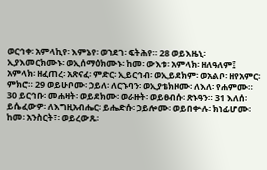ወርኅቀ፡ አምላኪየ፡ እምኔየ፡ ወኀደገ፡ ፍትሕየ። 28 ወይእዜኒ፡ ኢያእመርክሙኑ፡ ወኢሰማዕክሙኑ፡ ከመ፡ ውእቱ፡ አምላክ፡ ዘለዓለም፤ አምላክ፡ ዘፈጠረ፡ አጽናፈ፡ ምድር፡ ኢይርኅብ፡ ወኢይደክም፡ ወአልቦ፡ ዘየአምር፡ ምክሮ። 29 ወይሁቦሙ፡ ኃይለ፡ ለርኁባን፡ ወኢያቴክዞሙ፡ ለእለ፡ የሐምሙ። 30 ይርኅቡ፡ መሐዛት፡ ወይደክሙ፡ ወራዙት፡ ወይፀብሱ፡ ጽኑዓን። 31 እለሰ፡ ይሴፈውዎ፡ ለእግዚአብሔር፡ ይሔድሱ፡ ኃይሎሙ፡ ወይበቍሉ፡ ክነፊሆሙ፡ ከመ፡ አንስርት፣፡ ወይረውጹ፡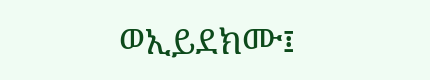ወኢይደክሙ፤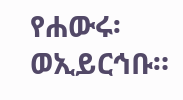የሐውሩ፡ ወኢይርኅቡ።